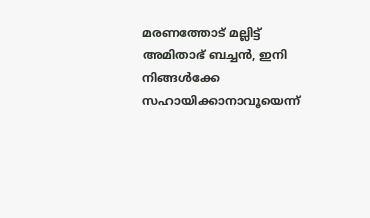മരണത്തോട് മല്ലിട്ട് അമിതാഭ് ബച്ചൻ, ഇനി നിങ്ങൾക്കേ സഹായിക്കാനാവൂയെന്ന്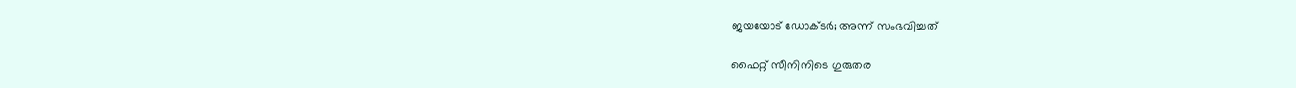ജയയോട് ഡോക്ടർ; അന്ന് സംഭവിച്ചത്

ഫൈറ്റ് സീനിനിടെ ഗുരുതര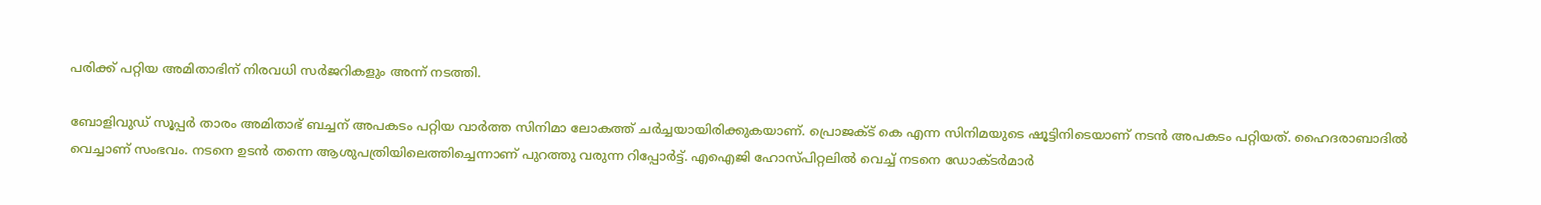പരിക്ക് പറ്റിയ അമിതാഭിന് നിരവധി സർജറികളും അന്ന് നടത്തി.

ബോളിവുഡ് സൂപ്പർ താരം അമിതാഭ് ബച്ചന് അപകടം പറ്റിയ വാർത്ത സിനിമാ ലോകത്ത് ചർച്ചയായിരിക്കുകയാണ്. പ്രൊജക്ട് കെ എന്ന സിനിമയുടെ ഷൂട്ടിനിടെയാണ് നടൻ അപകടം പറ്റിയത്. ഹൈദരാബാദിൽ വെച്ചാണ് സംഭവം. നടനെ ഉടൻ തന്നെ ആശുപത്രിയിലെത്തിച്ചെന്നാണ് പുറത്തു വരുന്ന റിപ്പോർട്ട്. എഐജി ഹോസ്പിറ്റലിൽ വെച്ച് നടനെ ഡോക്ടർമാർ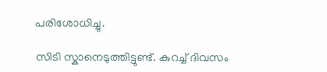പരിശോധിച്ചു.

സിടി സ്കാനെടുത്തിട്ടുണ്ട്. കുറച്ച് ദിവസം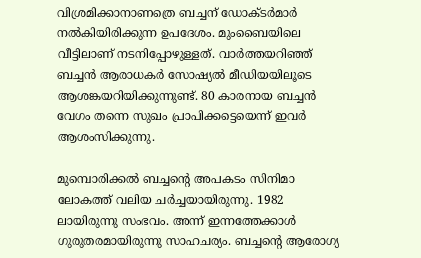വിശ്രമിക്കാനാണത്രെ ബച്ചന് ഡോക്ടർമാർ നൽകിയിരിക്കുന്ന ഉപദേശം. മുംബൈയിലെ വീട്ടിലാണ് നടനിപ്പോഴുള്ളത്. വാർത്തയറിഞ്ഞ് ബച്ചൻ ആരാധകർ സോഷ്യൽ മീഡിയയിലൂടെ ആശങ്കയറിയിക്കുന്നുണ്ട്. 80 കാരനായ ബച്ചൻ വേഗം തന്നെ സുഖം പ്രാപിക്കട്ടെയെന്ന് ഇവർ ആശംസിക്കുന്നു.

മുമ്പൊരിക്കൽ ബച്ചന്റെ അപകടം സിനിമാ ലോകത്ത് വലിയ ചർച്ചയായിരുന്നു. 1982 ലായിരുന്നു സംഭവം. അന്ന് ഇന്നത്തേക്കാൾ ഗുരുതരമായിരുന്നു സാഹചര്യം. ബച്ചന്റെ ആരോഗ്യ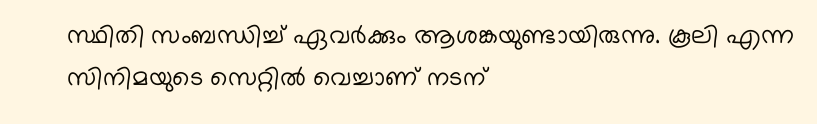സ്ഥിതി സംബന്ധിച്ച് ഏവർക്കും ആശങ്കയുണ്ടായിരുന്നു. കൂലി എന്ന സിനിമയുടെ സെറ്റിൽ വെച്ചാണ് നടന്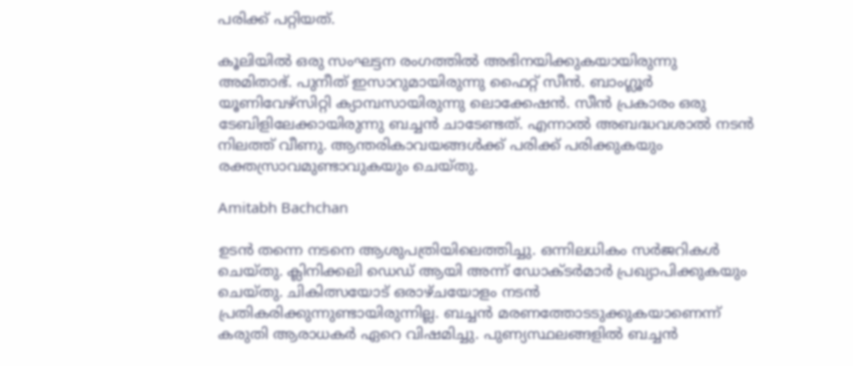പരിക്ക് പറ്റിയത്.

കൂലിയിൽ ഒരു സംഘട്ടന രംഗത്തിൽ അഭിനയിക്കുകയായിരുന്നു അമിതാഭ്. പുനീത് ഇസാറുമായിരുന്നു ഫൈറ്റ് സീൻ. ബാംഗ്ലൂർ യൂണിവേഴ്സിറ്റി ക്യാമ്പസായിരുന്നു ലൊക്കേഷൻ. സീൻ പ്രകാരം ഒരു ടേബിളിലേക്കായിരുന്നു ബച്ചൻ ‌ചാടേണ്ടത്. എന്നാൽ അബദ്ധവശാൽ‌ നടൻ നിലത്ത് വീണു. ആന്തരികാവയങ്ങൾക്ക് പരിക്ക് പരിക്കുകയും രക്തസ്രാവമുണ്ടാവുകയും ചെയ്തു.

Amitabh Bachchan

ഉടൻ തന്നെ നടനെ ആശുപത്രിയിലെത്തിച്ചു. ഒന്നിലധികം സർജറികൾ ചെയ്തു. ക്ലിനിക്കലി ഡെഡ് ആയി അന്ന് ഡോക്ടർമാർ പ്രഖ്യാപിക്കുകയും ചെയ്തു. ചികിത്സയോട് ഒരാഴ്ചയോളം നടൻ പ്രതികരിക്കുന്നുണ്ടായിരുന്നില്ല. ബച്ചൻ മരണത്തോടടുക്കുകയാണെന്ന് കരുതി ആരാധകർ ഏറെ വിഷമിച്ചു. പുണ്യസ്ഥലങ്ങളിൽ ബച്ചൻ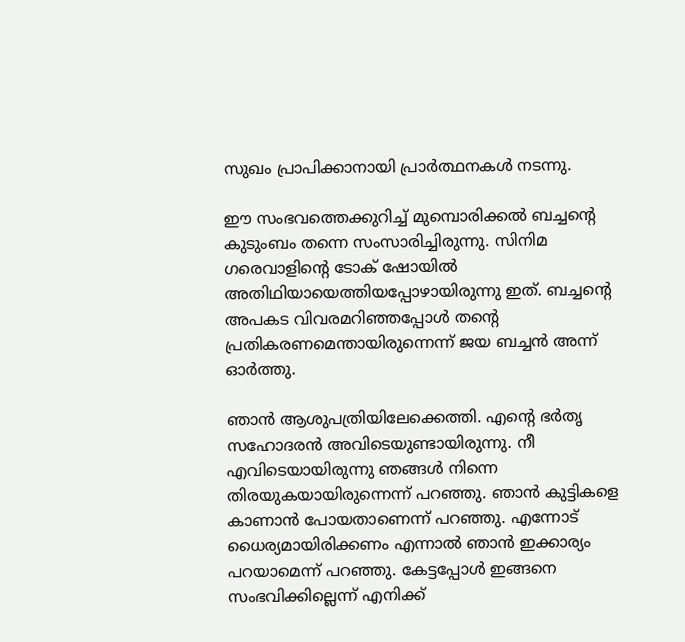സുഖം പ്രാപിക്കാനായി പ്രാർത്ഥനകൾ നടന്നു.

ഈ സംഭവത്തെക്കുറിച്ച് മുമ്പൊരിക്കൽ ബച്ചന്റെ കുടുംബം തന്നെ സംസാരിച്ചിരുന്നു. സിനിമ ഗരെവാളിന്റെ ടോക് ഷോയിൽ അതിഥിയായെത്തിയപ്പോഴായിരുന്നു ഇത്. ബച്ചന്റെ അപകട വിവരമറിഞ്ഞപ്പോൾ തന്റെ പ്രതികരണമെന്തായിരുന്നെന്ന് ജയ ബച്ചൻ അന്ന് ഓർത്തു.

ഞാൻ ആശുപത്രിയിലേക്കെത്തി. എന്റെ ഭർതൃ സഹോദരൻ അവിടെയുണ്ടായിരുന്നു. നീ എവിടെയായിരുന്നു ഞങ്ങൾ നിന്നെ തിരയുകയായിരുന്നെന്ന് പറഞ്ഞു. ഞാൻ കുട്ടികളെ കാണാൻ പോയതാണെന്ന് പറഞ്ഞു. എന്നോട് ധൈര്യമായിരിക്കണം എന്നാൽ ഞാൻ ഇക്കാര്യം പറയാമെന്ന് പറഞ്ഞു. കേട്ടപ്പോൾ ഇങ്ങനെ സംഭവിക്കില്ലെന്ന് എനിക്ക്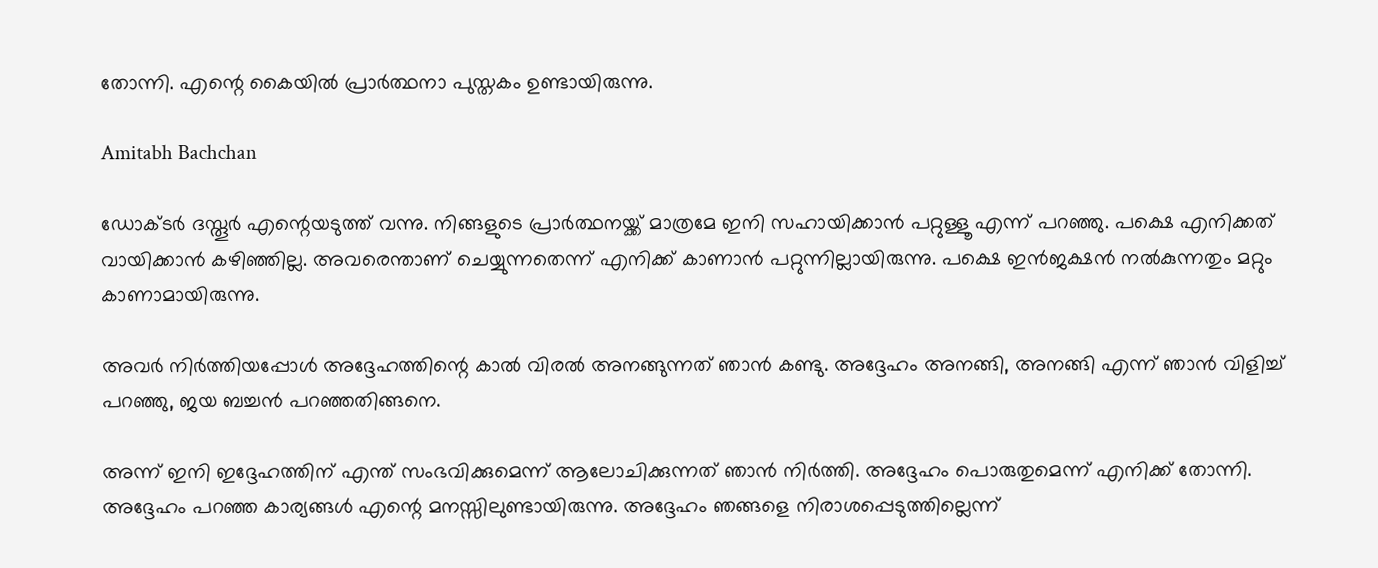തോന്നി. എന്റെ കൈയിൽ പ്രാർത്ഥനാ പുസ്തകം ഉണ്ടായിരുന്നു.

Amitabh Bachchan

ഡോക്ടർ ദസ്തൂർ എന്റെയടുത്ത് വന്നു. നിങ്ങളുടെ പ്രാർത്ഥനയ്ക്ക് മാത്രമേ ഇനി സഹായിക്കാൻ പറ്റുള്ളൂ എന്ന് പറഞ്ഞു. പക്ഷെ എനിക്കത് വായിക്കാൻ കഴിഞ്ഞില്ല. അവരെന്താണ് ചെയ്യുന്നതെന്ന് എനിക്ക് കാണാൻ പറ്റുന്നില്ലായിരുന്നു. പക്ഷെ ഇൻജക്ഷൻ നൽകുന്നതും മറ്റും കാണാമായിരുന്നു.

അവർ നിർത്തിയപ്പോൾ അദ്ദേഹത്തിന്റെ കാൽ വിരൽ അനങ്ങുന്നത് ഞാൻ കണ്ടു. അദ്ദേഹം അനങ്ങി, അനങ്ങി എന്ന് ഞാൻ വിളിച്ച് പറഞ്ഞു, ജയ ബച്ചൻ പറഞ്ഞതിങ്ങനെ.

അന്ന് ഇനി ഇദ്ദേഹത്തിന് എന്ത് സംഭവിക്കുമെന്ന് ആലോചിക്കുന്നത് ഞാൻ നിർത്തി. അദ്ദേഹം പൊരുതുമെന്ന് എനിക്ക് തോന്നി. അദ്ദേഹം പറഞ്ഞ കാര്യങ്ങൾ എന്റെ മനസ്സിലുണ്ടായിരുന്നു. അദ്ദേഹം ഞങ്ങളെ നിരാശപ്പെടുത്തില്ലെന്ന്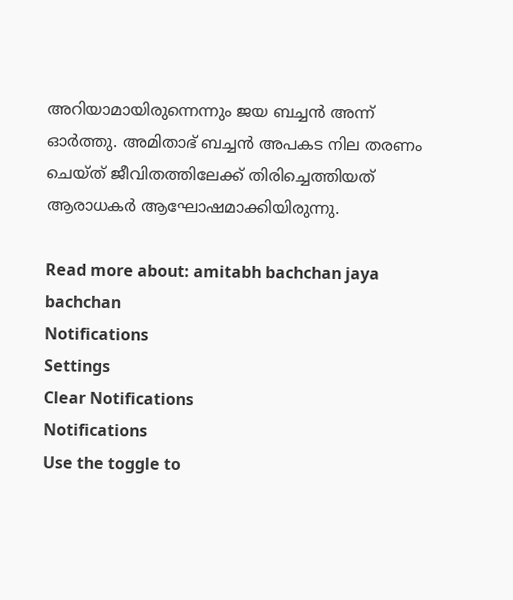അറിയാമായിരുന്നെന്നും ജയ ബച്ചൻ അന്ന് ഓർത്തു. അമിതാഭ് ബച്ചൻ അപകട നില തരണം ചെയ്ത് ജീവിതത്തിലേക്ക് തിരിച്ചെത്തിയത് ആരാധകർ ആഘോഷമാക്കിയിരുന്നു.

Read more about: amitabh bachchan jaya bachchan
Notifications
Settings
Clear Notifications
Notifications
Use the toggle to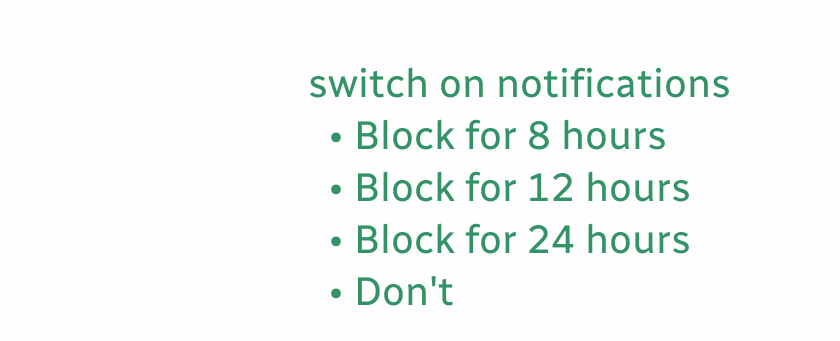switch on notifications
  • Block for 8 hours
  • Block for 12 hours
  • Block for 24 hours
  • Don't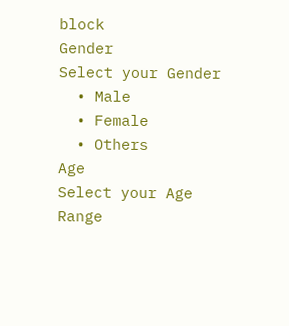block
Gender
Select your Gender
  • Male
  • Female
  • Others
Age
Select your Age Range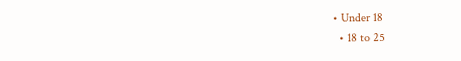• Under 18
  • 18 to 25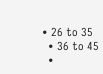• 26 to 35
  • 36 to 45
  •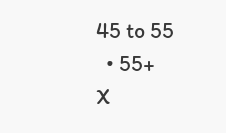45 to 55
  • 55+
X